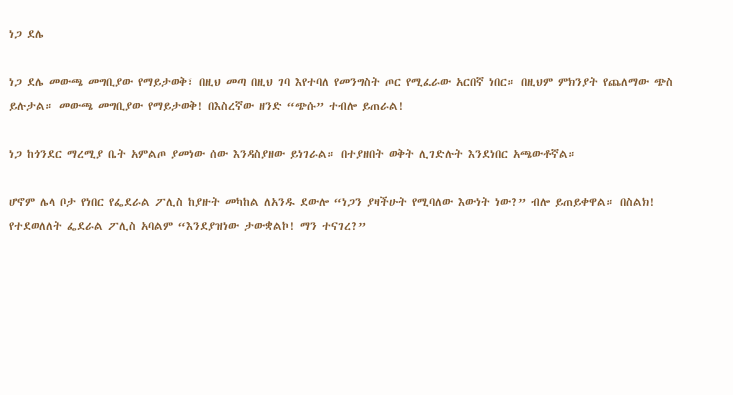ነጋ ደሌ

ነጋ ደሌ መውጫ መግቢያው የማይታወቅ፣ በዚህ መጣ በዚህ ገባ እየተባለ የመንግስት ጦር የሚፈራው አርበኛ ነበር። በዚህም ምክንያት የጨለማው ጭስ ይሉታል። መውጫ መግቢያው የማይታወቅ! በእስረኛው ዘንድ “ጭሱ” ተብሎ ይጠራል!

ነጋ ከጎንደር ማረሚያ ቤት አምልጦ ያመነው ሰው እንዳስያዘው ይነገራል። በተያዘበት ወቅት ሊገድሉት እንደነበር አጫውቶኛል።

ሆኖም ሌላ ቦታ የነበር የፌደራል ፖሊስ ከያዙት መካከል ለአንዱ ደውሎ “ነጋን ያዛችሁት የሚባለው እውነት ነው?” ብሎ ይጠይቀዋል። በስልክ! የተደወለለት ፌደራል ፖሊስ አባልም “እንደያዝነው ታውቋልኮ! ማን ተናገረ?”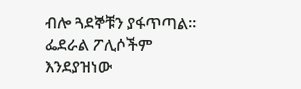ብሎ ጓደኞቹን ያፋጥጣል። ፌደራል ፖሊሶችም እንደያዝነው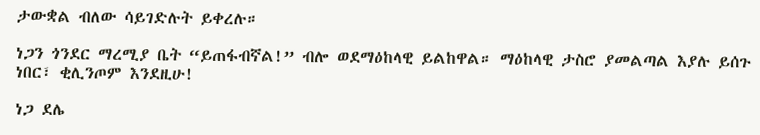ታውቋል ብለው ሳይገድሉት ይቀረሉ።

ነጋን ጎንደር ማረሚያ ቤት “ይጠፋብኛል!” ብሎ ወደማዕከላዊ ይልከዋል። ማዕከላዊ ታስሮ ያመልጣል እያሉ ይሰጉ ነበር፣ ቂሊንጦም እንደዚሁ!

ነጋ ደሌ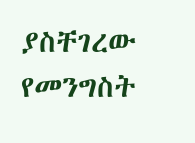ያስቸገረው የመንግስት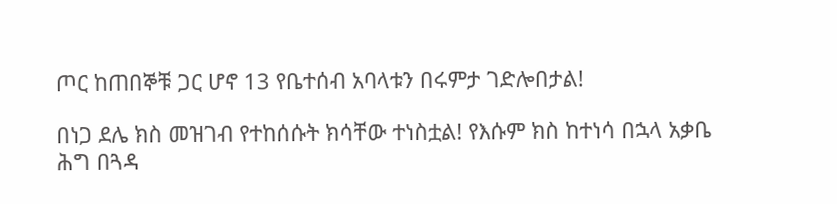ጦር ከጠበኞቹ ጋር ሆኖ 13 የቤተሰብ አባላቱን በሩምታ ገድሎበታል!

በነጋ ደሌ ክስ መዝገብ የተከሰሱት ክሳቸው ተነስቷል! የእሱም ክስ ከተነሳ በኋላ አቃቤ ሕግ በጓዳ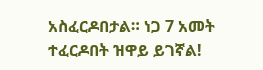አስፈርዶበታል። ነጋ 7 አመት ተፈርዶበት ዝዋይ ይገኛል!